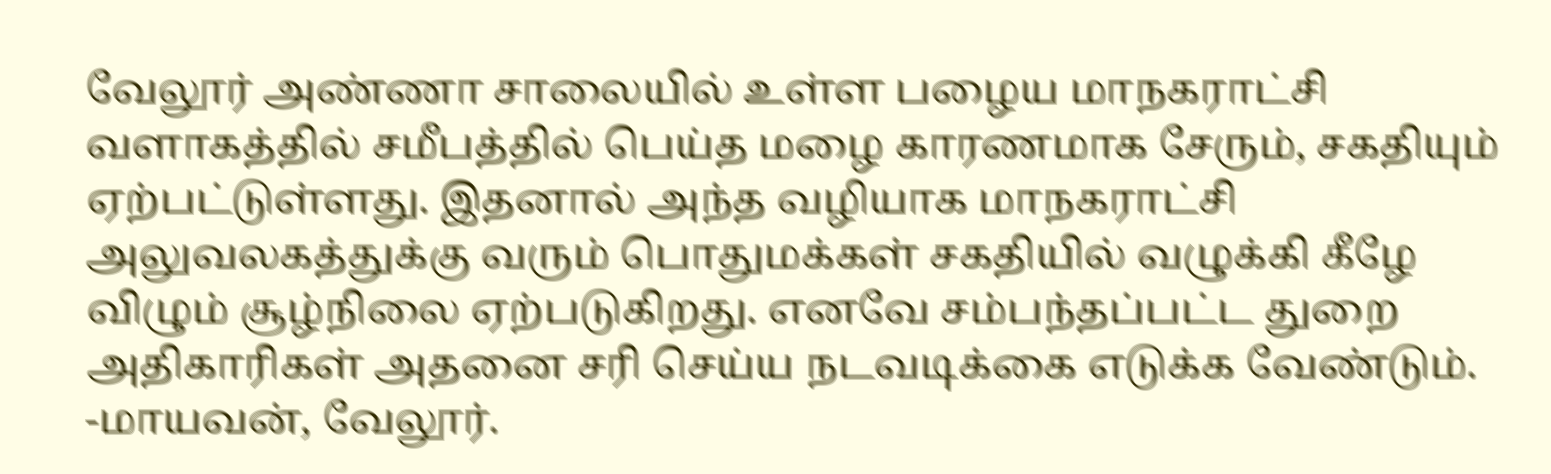வேலூர் அண்ணா சாலையில் உள்ள பழைய மாநகராட்சி வளாகத்தில் சமீபத்தில் பெய்த மழை காரணமாக சேரும், சகதியும் ஏற்பட்டுள்ளது. இதனால் அந்த வழியாக மாநகராட்சி அலுவலகத்துக்கு வரும் பொதுமக்கள் சகதியில் வழுக்கி கீழே விழும் சூழ்நிலை ஏற்படுகிறது. எனவே சம்பந்தப்பட்ட துறை அதிகாரிகள் அதனை சரி செய்ய நடவடிக்கை எடுக்க வேண்டும்.
-மாயவன், வேலூர்.